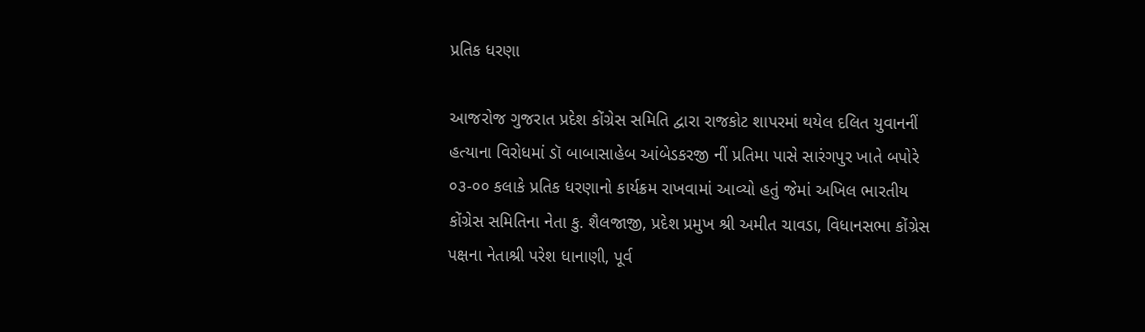પ્રતિક ધરણા

આજરોજ ગુજરાત પ્રદેશ કોંગ્રેસ સમિતિ દ્વારા રાજકોટ શાપરમાં થયેલ દલિત યુવાનનીં હત્યાના વિરોધમાં ડૉ બાબાસાહેબ આંબેડકરજી નીં પ્રતિમા પાસે સારંગપુર ખાતે બપોરે ૦૩-૦૦ કલાકે પ્રતિક ધરણાનો કાર્યક્રમ રાખવામાં આવ્યો હતું જેમાં અખિલ ભારતીય કોંગ્રેસ સમિતિના નેતા કુ. શૈલજાજી, પ્રદેશ પ્રમુખ શ્રી અમીત ચાવડા, વિધાનસભા કોંગ્રેસ પક્ષના નેતાશ્રી પરેશ ધાનાણી, પૂર્વ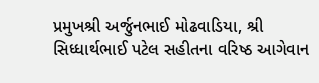પ્રમુખશ્રી અર્જુનભાઈ મોઢવાડિયા, શ્રી સિધ્ધાર્થભાઈ પટેલ સહીતના વરિષ્ઠ આગેવાન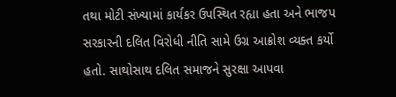તથા મોટી સંખ્યામાં કાર્યકર ઉપસ્થિત રહ્યા હતા અને ભાજપ સરકારની દલિત વિરોધી નીતિ સામે ઉગ્ર આક્રોશ વ્યક્ત કર્યો હતો. સાથોસાથ દલિત સમાજને સુરક્ષા આપવા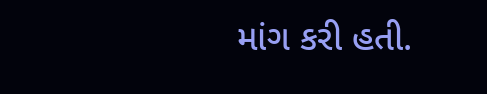માંગ કરી હતી.